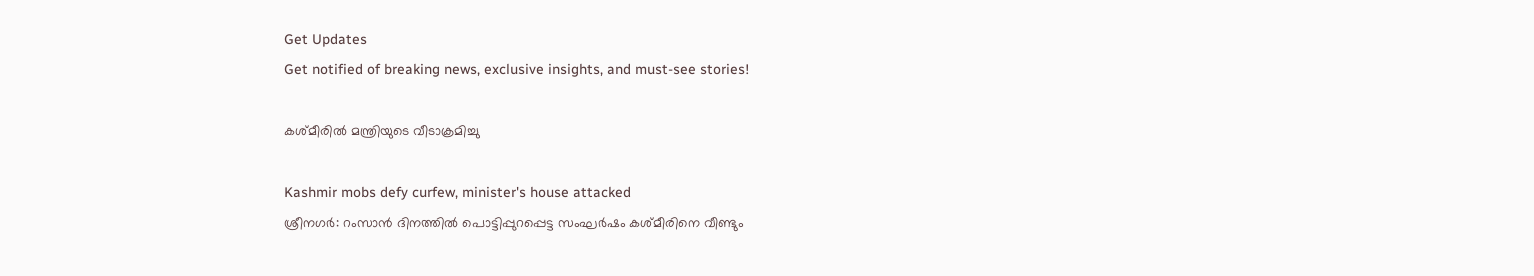Get Updates
Get notified of breaking news, exclusive insights, and must-see stories!

കശ്മീരില്‍ മന്ത്രിയുടെ വീടാക്രമിച്ചു

Kashmir mobs defy curfew, minister's house attacked
ശ്രീനഗര്‍: റംസാന്‍ ദിനത്തില്‍ പൊട്ടിപ്പുറപ്പെട്ട സംഘര്‍ഷം കശ്മീരിനെ വീണ്ടും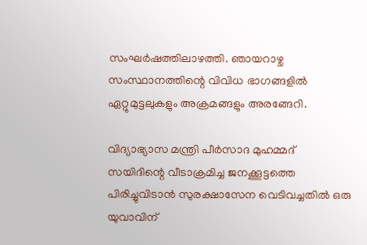സംഘര്‍ഷത്തിലാഴത്തി. ഞായറാഴ്ച സംസ്ഥാനത്തിന്റെ വിവിധ ഭാഗങ്ങളില്‍ ഏറ്റുമുട്ടലുകളും അക്രമങ്ങളും അരങ്ങേറി.

വിദ്യാഭ്യാസ മന്ത്രി പീര്‍സാദ മുഹമ്മദ് സയിദിന്റെ വീടാക്രമിച്ച ജനക്കൂട്ടത്തെ പിരിച്ചുവിടാന്‍ സുരക്ഷാസേന വെടിവച്ചതില്‍ ഒരു യുവാവിന്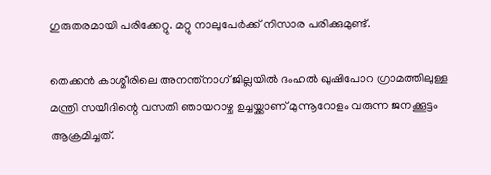ഗുരുതരമായി പരിക്കേറ്റു. മറ്റു നാലുപേര്‍ക്ക് നിസാര പരിക്കുമുണ്ട്.

തെക്കന്‍ കാശ്മീരിലെ അനന്ത്‌നാഗ് ജില്ലയില്‍ ദംഹല്‍ ഖുഷിപോറ ഗ്രാമത്തിലുള്ള മന്ത്രി സയീദിന്റെ വസതി ഞായറാഴ്ച ഉച്ചയ്ക്കാണ് മുന്നൂറോളം വരുന്ന ജനക്കൂട്ടം ആക്രമിച്ചത്.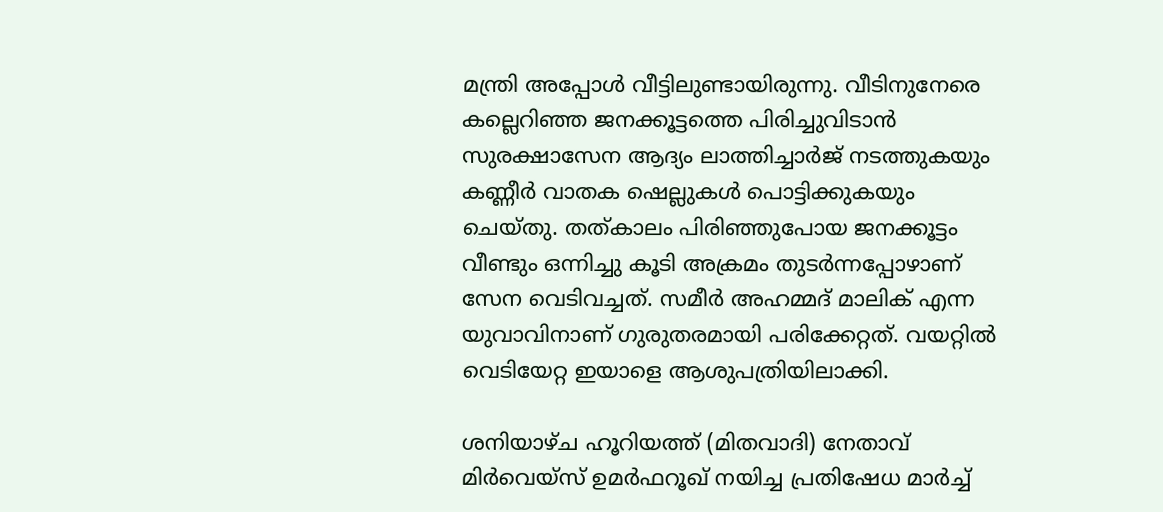മന്ത്രി അപ്പോള്‍ വീട്ടിലുണ്ടായിരുന്നു. വീടിനുനേരെ കല്ലെറിഞ്ഞ ജനക്കൂട്ടത്തെ പിരിച്ചുവിടാന്‍ സുരക്ഷാസേന ആദ്യം ലാത്തിച്ചാര്‍ജ് നടത്തുകയും കണ്ണീര്‍ വാതക ഷെല്ലുകള്‍ പൊട്ടിക്കുകയും ചെയ്തു. തത്കാലം പിരിഞ്ഞുപോയ ജനക്കൂട്ടം വീണ്ടും ഒന്നിച്ചു കൂടി അക്രമം തുടര്‍ന്നപ്പോഴാണ് സേന വെടിവച്ചത്. സമീര്‍ അഹമ്മദ് മാലിക് എന്ന യുവാവിനാണ് ഗുരുതരമായി പരിക്കേറ്റത്. വയറ്റില്‍ വെടിയേറ്റ ഇയാളെ ആശുപത്രിയിലാക്കി.

ശനിയാഴ്ച ഹൂറിയത്ത് (മിതവാദി) നേതാവ് മിര്‍വെയ്‌സ് ഉമര്‍ഫറൂഖ് നയിച്ച പ്രതിഷേധ മാര്‍ച്ച്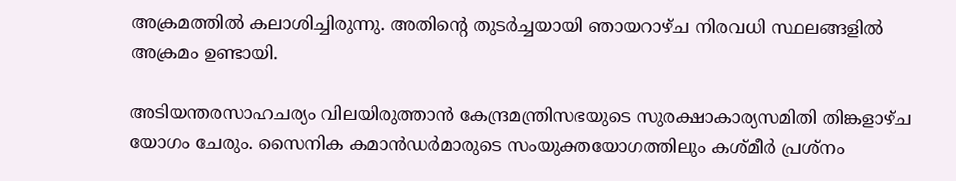അക്രമത്തില്‍ കലാശിച്ചിരുന്നു. അതിന്റെ തുടര്‍ച്ചയായി ഞായറാഴ്ച നിരവധി സ്ഥലങ്ങളില്‍ അക്രമം ഉണ്ടായി.

അടിയന്തരസാഹചര്യം വിലയിരുത്താന്‍ കേന്ദ്രമന്ത്രിസഭയുടെ സുരക്ഷാകാര്യസമിതി തിങ്കളാഴ്ച യോഗം ചേരും. സൈനിക കമാന്‍ഡര്‍മാരുടെ സംയുക്തയോഗത്തിലും കശ്മീര്‍ പ്രശ്‌നം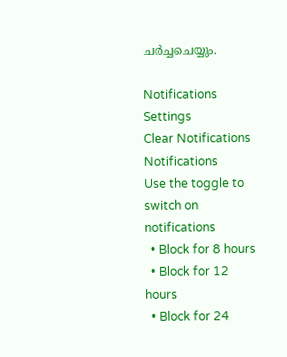ചര്‍ച്ചചെയ്യും.

Notifications
Settings
Clear Notifications
Notifications
Use the toggle to switch on notifications
  • Block for 8 hours
  • Block for 12 hours
  • Block for 24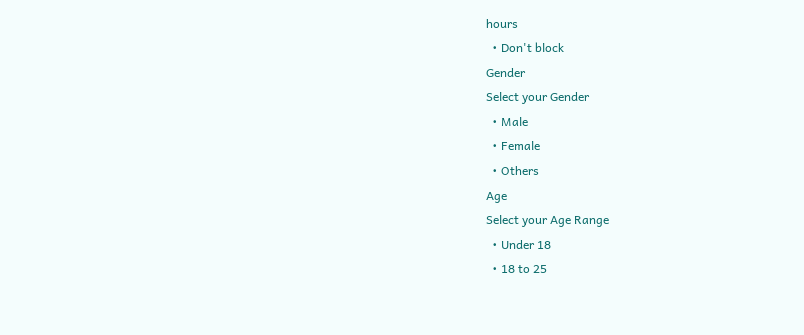hours
  • Don't block
Gender
Select your Gender
  • Male
  • Female
  • Others
Age
Select your Age Range
  • Under 18
  • 18 to 25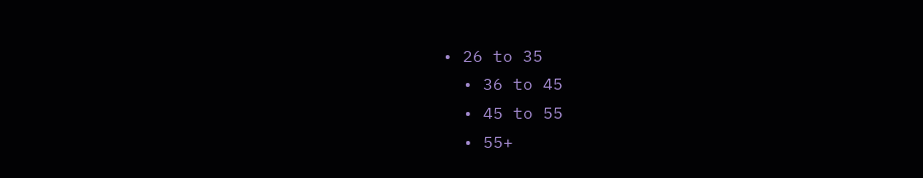• 26 to 35
  • 36 to 45
  • 45 to 55
  • 55+